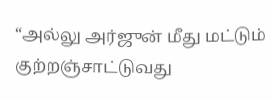“அல்லு அர்ஜுன் மீது மட்டும் குற்றஞ்சாட்டுவது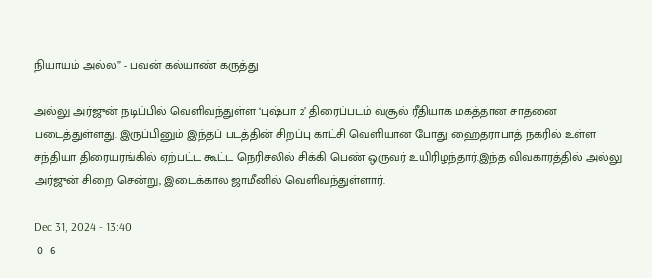நியாயம் அல்ல” - பவன் கல்யாண் கருத்து

அல்லு அர்ஜுன் நடிப்பில் வெளிவந்துள்ள ‘புஷ்பா 2’ திரைப்படம் வசூல் ரீதியாக மகத்தான சாதனை படைத்துள்ளது. இருப்பினும் இந்தப் படத்தின் சிறப்பு காட்சி வெளியான போது ஹைதராபாத் நகரில் உள்ள சந்தியா திரையரங்கில் ஏற்பட்ட கூட்ட நெரிசலில் சிக்கி பெண் ஒருவர் உயிரிழந்தார்.இந்த விவகாரத்தில் அல்லு அர்ஜுன் சிறை சென்று, இடைக்கால ஜாமீனில் வெளிவந்துள்ளார்.

Dec 31, 2024 - 13:40
 0  6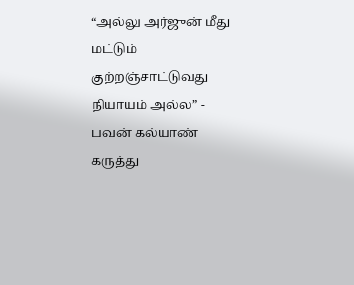“அல்லு அர்ஜுன் மீது மட்டும் குற்றஞ்சாட்டுவது நியாயம் அல்ல” - பவன் கல்யாண் கருத்து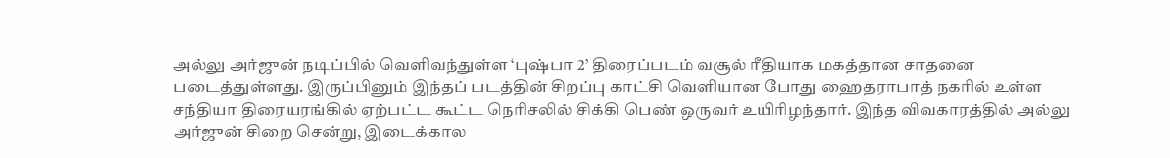அல்லு அர்ஜுன் நடிப்பில் வெளிவந்துள்ள ‘புஷ்பா 2’ திரைப்படம் வசூல் ரீதியாக மகத்தான சாதனை படைத்துள்ளது. இருப்பினும் இந்தப் படத்தின் சிறப்பு காட்சி வெளியான போது ஹைதராபாத் நகரில் உள்ள சந்தியா திரையரங்கில் ஏற்பட்ட கூட்ட நெரிசலில் சிக்கி பெண் ஒருவர் உயிரிழந்தார். இந்த விவகாரத்தில் அல்லு அர்ஜுன் சிறை சென்று, இடைக்கால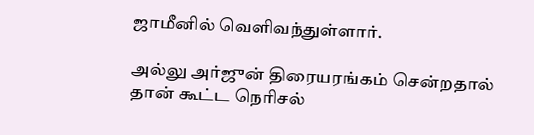ஜாமீனில் வெளிவந்துள்ளார்.

அல்லு அர்ஜுன் திரையரங்கம் சென்றதால் தான் கூட்ட நெரிசல்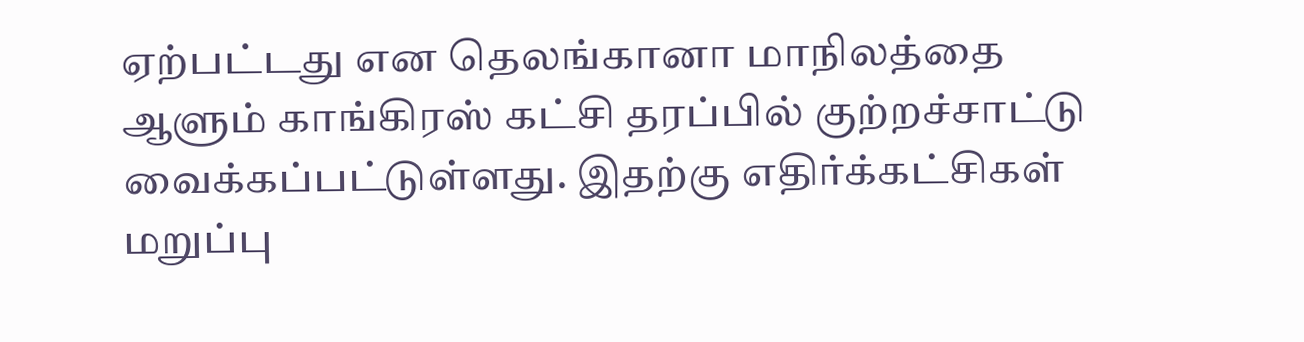ஏற்பட்டது என தெலங்கானா மாநிலத்தை ஆளும் காங்கிரஸ் கட்சி தரப்பில் குற்றச்சாட்டு வைக்கப்பட்டுள்ளது. இதற்கு எதிர்க்கட்சிகள் மறுப்பு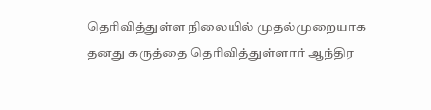தெரிவித்துள்ள நிலையில் முதல்முறையாக தனது கருத்தை தெரிவித்துள்ளார் ஆந்திர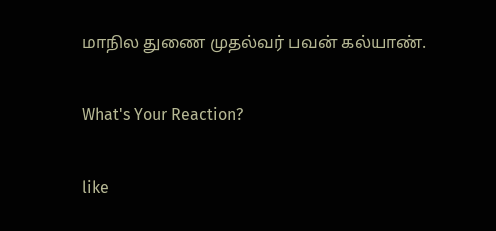மாநில துணை முதல்வர் பவன் கல்யாண்.

What's Your Reaction?

like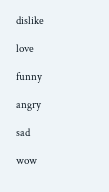dislike

love

funny

angry

sad

wow